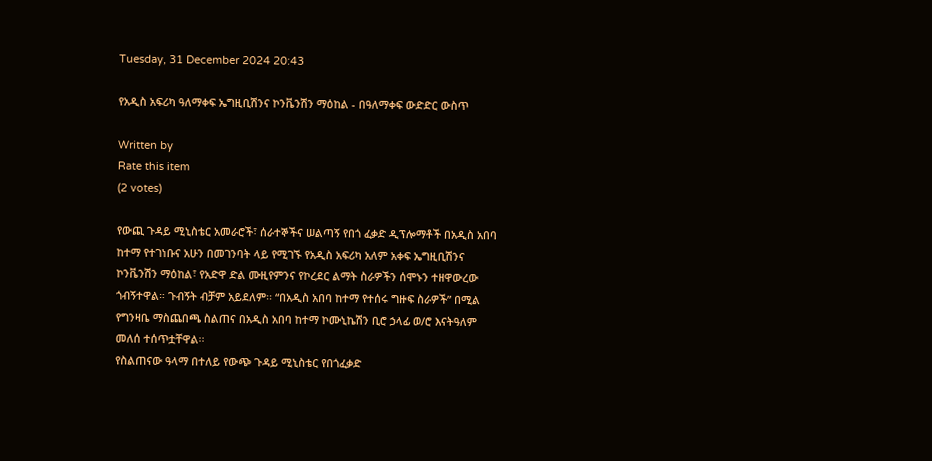Tuesday, 31 December 2024 20:43

የአዲስ አፍሪካ ዓለማቀፍ ኤግዚቢሽንና ኮንቬንሽን ማዕከል - በዓለማቀፍ ውድድር ውስጥ

Written by
Rate this item
(2 votes)

የውጪ ጉዳይ ሚኒስቴር አመራሮች፣ ሰራተኞችና ሠልጣኝ የበጎ ፈቃድ ዲፕሎማቶች በአዲስ አበባ ከተማ የተገነቡና አሁን በመገንባት ላይ የሚገኙ የአዲስ አፍሪካ አለም አቀፍ ኤግዚቢሽንና ኮንቬንሽን ማዕከል፣ የአድዋ ድል ሙዚየምንና የኮረደር ልማት ስራዎችን ሰሞኑን ተዘዋውረው ጎብኝተዋል። ጉብኝት ብቻም አይደለም፡፡ “በአዲስ አበባ ከተማ የተሰሩ ግዙፍ ስራዎች” በሚል የግንዛቤ ማስጨበጫ ስልጠና በአዲስ አበባ ከተማ ኮሙኒኬሽን ቢሮ ኃላፊ ወ/ሮ እናትዓለም መለሰ ተሰጥቷቸዋል፡፡
የስልጠናው ዓላማ በተለይ የውጭ ጉዳይ ሚኒስቴር የበጎፈቃድ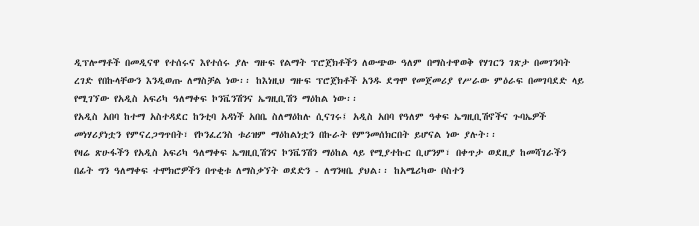ዲፕሎማቶች በመዲናዋ የተሰሩና እየተሰሩ ያሉ ግዙፍ የልማት ፕሮጀክቶችን ለውጭው ዓለም በማስተዋወቅ የሃገርን ገጽታ በመገንባት ረገድ የበኩላቸውን እንዲወጡ ለማስቻል ነው፡፡ ከእነዚህ ግዙፍ ፕሮጀክቶች አንዱ ደግሞ የመጀመሪያ የሥራው ምዕራፍ በመገባደድ ላይ የሚገኘው የአዲስ አፍሪካ ዓለማቀፍ ኮንቬንሽንና ኤግዚቢሽን ማዕከል ነው፡፡
የአዲስ አበባ ከተማ አስተዳደር ከንቲባ አዳነች አበቤ ስለማዕከሉ ሲናገሩ፤ አዲስ አበባ የዓለም ዓቀፍ ኤግዚቢሽኖችና ጉባኤዎች መነሃሪያነቷን የምናረጋግጥበት፣ የኮንፈረንስ ቱሪዝም ማዕከልነቷን በኩራት የምንመሰክርበት ይሆናል ነው ያሉት፡፡
የዛሬ ጽሁፋችን የአዲስ አፍሪካ ዓለማቀፍ ኤግዚቢሽንና ኮንቬንሽን ማዕከል ላይ የሚያተኩር ቢሆንም፣ በቀጥታ ወደዚያ ከመሻገራችን በፊት ግን ዓለማቀፍ ተሞክሮዎችን በጥቂቱ ለማስቃኘት ወደድን - ለግንዛቤ ያህል፡፡ ከአሜሪካው ቦስተን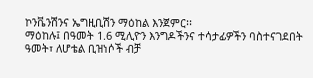ኮንቬንሽንና ኤግዚቢሽን ማዕከል እንጀምር፡፡
ማዕከሉ፤ በዓመት 1.6 ሚሊዮን እንግዶችንና ተሳታፊዎችን ባስተናገደበት ዓመት፣ ለሆቴል ቢዝነሶች ብቻ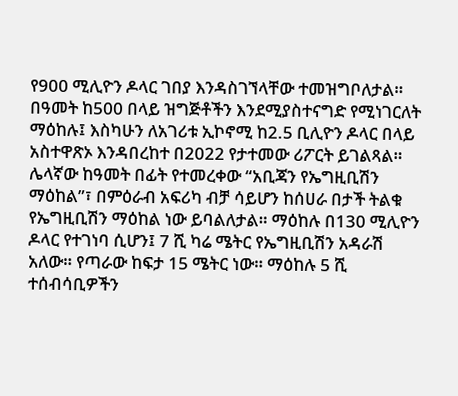የ900 ሚሊዮን ዶላር ገበያ እንዳስገኘላቸው ተመዝግቦለታል። በዓመት ከ500 በላይ ዝግጅቶችን እንደሚያስተናግድ የሚነገርለት ማዕከሉ፤ እስካሁን ለአገሪቱ ኢኮኖሚ ከ2.5 ቢሊዮን ዶላር በላይ አስተዋጽኦ እንዳበረከተ በ2022 የታተመው ሪፖርት ይገልጻል።
ሌላኛው ከዓመት በፊት የተመረቀው “አቢጃን የኤግዚቢሽን ማዕከል”፣ በምዕራብ አፍሪካ ብቻ ሳይሆን ከሰሀራ በታች ትልቁ የኤግዚቢሽን ማዕከል ነው ይባልለታል። ማዕከሉ በ130 ሚሊዮን ዶላር የተገነባ ሲሆን፤ 7 ሺ ካሬ ሜትር የኤግዚቢሽን አዳራሽ አለው። የጣራው ከፍታ 15 ሜትር ነው። ማዕከሉ 5 ሺ ተሰብሳቢዎችን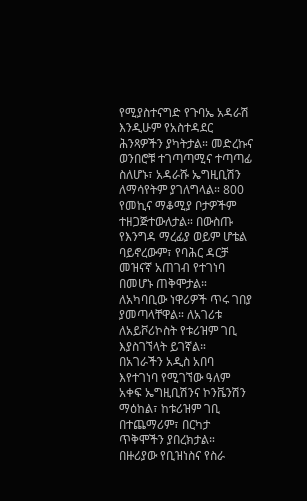የሚያስተናግድ የጉባኤ አዳራሽ እንዲሁም የአስተዳደር ሕንጻዎችን ያካትታል። መድረኩና ወንበሮቹ ተገጣጣሚና ተጣጣፊ ስለሆኑ፣ አዳራሹ ኤግዚቢሽን ለማሳየትም ያገለግላል። 800 የመኪና ማቆሚያ ቦታዎችም ተዘጋጅተውለታል። በውስጡ የእንግዳ ማረፊያ ወይም ሆቴል ባይኖረውም፣ የባሕር ዳርቻ መዝናኛ አጠገብ የተገነባ በመሆኑ ጠቅሞታል። ለአካባቢው ነዋሪዎች ጥሩ ገበያ ያመጣላቸዋል። ለአገሪቱ ለአይቮሪኮስት የቱሪዝም ገቢ እያስገኘላት ይገኛል።
በአገራችን አዲስ አበባ እየተገነባ የሚገኘው ዓለም አቀፍ ኤግዚቢሽንና ኮንቬንሽን ማዕከል፣ ከቱሪዝም ገቢ በተጨማሪም፣ በርካታ ጥቅሞችን ያበረክታል። በዙሪያው የቢዝነስና የስራ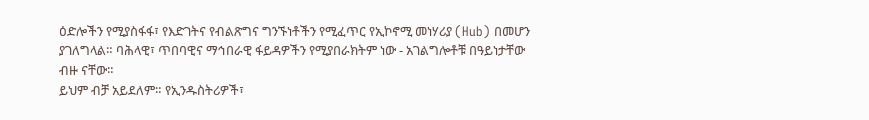ዕድሎችን የሚያስፋፋ፣ የእድገትና የብልጽግና ግንኙነቶችን የሚፈጥር የኢኮኖሚ መነሃሪያ (Hub) በመሆን ያገለግላል። ባሕላዊ፣ ጥበባዊና ማኅበራዊ ፋይዳዎችን የሚያበራክትም ነው - አገልግሎቶቹ በዓይነታቸው ብዙ ናቸው።
ይህም ብቻ አይደለም። የኢንዱስትሪዎች፣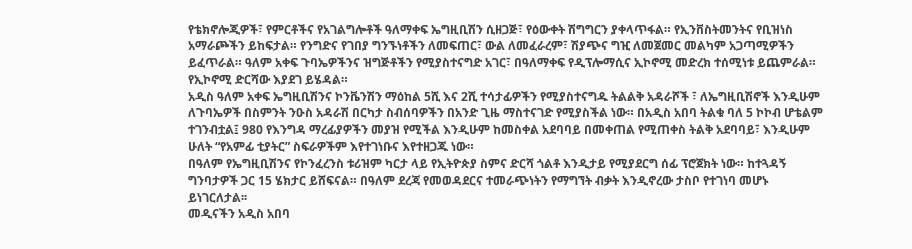የቴክኖሎጂዎች፣ የምርቶችና የአገልግሎቶች ዓለማቀፍ ኤግዚቢሽን ሲዘጋጅ፣ የዕውቀት ሽግግርን ያቀላጥፋል። የኢንቨስትመንትና የቢዝነስ አማራጮችን ይከፍታል። የንግድና የገበያ ግንኙነቶችን ለመፍጠር፣ ውል ለመፈራረም፣ ሽያጭና ግዢ ለመጀመር መልካም አጋጣሚዎችን ይፈጥራል። ዓለም አቀፍ ጉባኤዎችንና ዝግጅቶችን የሚያስተናግድ አገር፣ በዓለማቀፍ የዲፕሎማሲና ኢኮኖሚ መድረክ ተሰሚነቱ ይጨምራል። የኢኮኖሚ ድርሻው እያደገ ይሄዳል።
አዲስ ዓለም አቀፍ ኤግዚቢሽንና ኮንቬንሽን ማዕከል 5ሺ እና 2ሺ ተሳታፊዎችን የሚያስተናግዱ ትልልቅ አዳራሾች ፣ ለኤግዚቢሽኖች እንዲሁም ለጉባኤዎች በስምንት ንዑስ አዳራሽ በርካታ ስብሰባዎችን በአንድ ጊዜ ማስተናገድ የሚያስችል ነው። በአዲስ አበባ ትልቁ ባለ 5 ኮኮብ ሆቴልም ተገንብቷል፤ 980 የእንግዳ ማረፊያዎችን መያዝ የሚችል እንዲሁም ከመስቀል አደባባይ በመቀጠል የሚጠቀስ ትልቅ አደባባይ፣ እንዲሁም ሁለት “የአምፊ ቲያትር” ስፍራዎችም እየተገነቡና እየተዘጋጁ ነው።
በዓለም የኤግዚቢሽንና የኮንፈረንስ ቱሪዝም ካርታ ላይ የኢትዮጵያ ስምና ድርሻ ጎልቶ እንዲታይ የሚያደርግ ሰፊ ፕሮጀክት ነው። ከተጓዳኝ ግንባታዎች ጋር 15 ሄክታር ይሸፍናል። በዓለም ደረጃ የመወዳደርና ተመራጭነትን የማግኘት ብቃት እንዲኖረው ታስቦ የተገነባ መሆኑ ይነገርለታል፡፡
መዲናችን አዲስ አበባ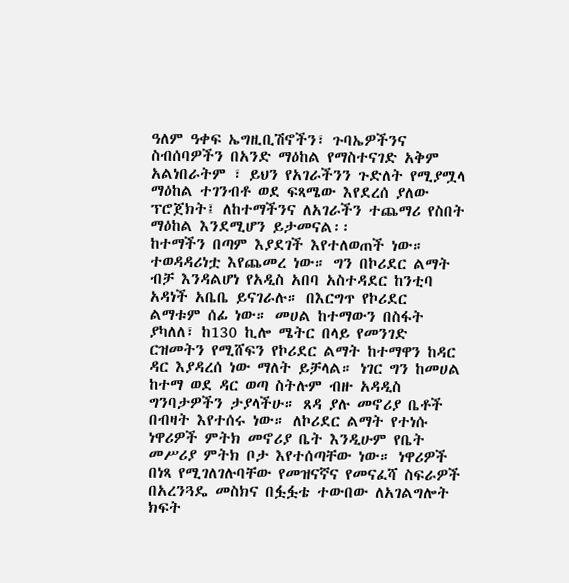ዓለም ዓቀፍ ኤግዚቢሽኖችን፣ ጉባኤዎችንና ስብሰባዎችን በአንድ ማዕከል የማስተናገድ አቅም አልነበራትም ፣ ይህን የአገራችንን ጉድለት የሚያሟላ ማዕከል ተገንብቶ ወደ ፍጻሜው እየደረሰ ያለው ፕሮጀክት፤ ለከተማችንና ለአገራችን ተጨማሪ የስበት ማዕከል እንደሚሆን ይታመናል፡፡
ከተማችን በጣም እያደገች እየተለወጠች ነው። ተወዳዳሪነቷ እየጨመረ ነው። ግን በኮሪደር ልማት ብቻ እንዳልሆነ የአዲስ አበባ አስተዳደር ከንቲባ አዳነች አቤቤ ይናገራሉ። በእርግጥ የኮሪደር ልማቱም ሰፊ ነው። መሀል ከተማውን በስፋት ያካለለ፣ ከ130 ኪሎ ሜትር በላይ የመንገድ ርዝመትን የሚሸፍን የኮሪደር ልማት ከተማዋን ከዳር ዳር እያዳረሰ ነው ማለት ይቻላል። ነገር ግን ከመሀል ከተማ ወደ ዳር ወጣ ስትሉም ብዙ አዳዲስ ግንባታዎችን ታያላችሁ። ጸዳ ያሉ መኖሪያ ቤቶች በብዛት እየተሰሩ ነው። ለኮሪደር ልማት የተነሱ ነዋሪዎች ምትክ መኖሪያ ቤት እንዲሁም የቤት መሥሪያ ምትክ ቦታ እየተሰጣቸው ነው። ነዋሪዎች በነጻ የሚገለገሉባቸው የመዝናኛና የመናፈሻ ስፍራዎች በአረንጓዴ መስክና በፏፏቴ ተውበው ለአገልግሎት ክፍት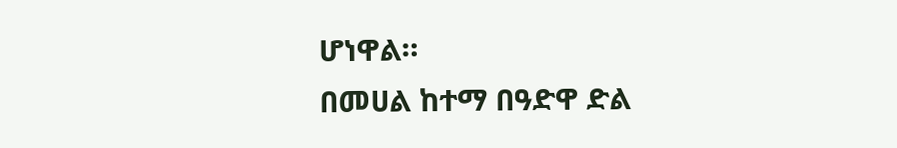ሆነዋል።
በመሀል ከተማ በዓድዋ ድል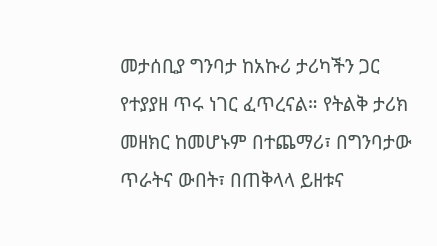መታሰቢያ ግንባታ ከአኩሪ ታሪካችን ጋር የተያያዘ ጥሩ ነገር ፈጥረናል። የትልቅ ታሪክ መዘክር ከመሆኑም በተጨማሪ፣ በግንባታው ጥራትና ውበት፣ በጠቅላላ ይዘቱና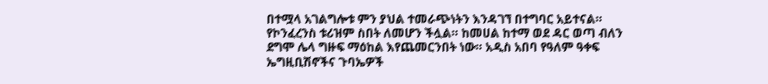በተሟላ አገልግሎቱ ምን ያህል ተመራጭነትን እንዳገኘ በተግባር አይተናል። የኮንፈረንስ ቱሪዝም ስበት ለመሆን ችሏል። ከመሀል ከተማ ወደ ዳር ወጣ ብለን ደግሞ ሌላ ግዙፍ ማዕከል እየጨመርንበት ነው። አዲስ አበባ የዓለም ዓቀፍ ኤግዚቢሽኖችና ጉባኤዎች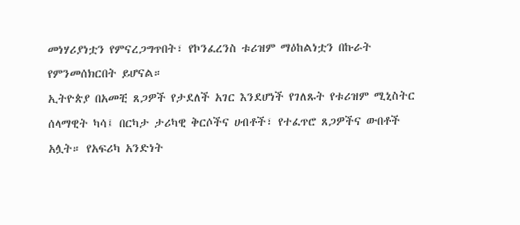መነሃሪያነቷን የምናረጋግጥበት፣ የኮንፈረንስ ቱሪዝም ማዕከልነቷን በኩራት የምንመሰክርበት ይሆናል።
ኢትዮጵያ በአመቺ ጸጋዎች የታደለች አገር እንደሆነች የገለጹት የቱሪዝም ሚኒስትር ሰላማዊት ካሳ፤ በርካታ ታሪካዊ ቅርሶችና ሀብቶች፣ የተፈጥሮ ጸጋዎችና ውበቶች አሏት። የአፍሪካ አንድነት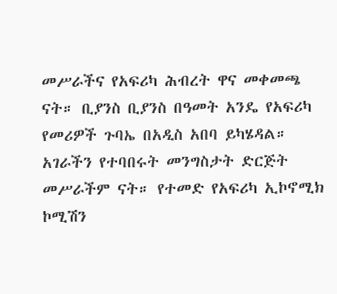መሥራችና የአፍሪካ ሕብረት ዋና መቀመጫ ናት። ቢያንስ ቢያንስ በዓመት አንዴ የአፍሪካ የመሪዎች ጉባኤ በአዲስ አበባ ይካሄዳል። አገራችን የተባበሩት መንግስታት ድርጅት መሥራችም ናት። የተመድ የአፍሪካ ኢኮኖሚክ ኮሚሽን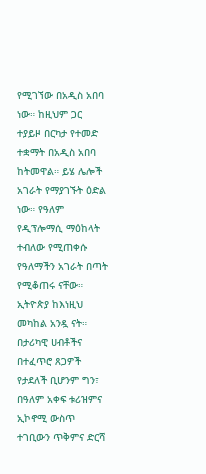የሚገኘው በአዲስ አበባ ነው። ከዚህም ጋር ተያይዞ በርካታ የተመድ ተቋማት በአዲስ አበባ ከትመዋል። ይሄ ሌሎች አገራት የማያገኙት ዕድል ነው። የዓለም የዲፕሎማሲ ማዕከላት ተብለው የሚጠቀሱ የዓለማችን አገራት በጣት የሚቆጠሩ ናቸው። ኢትዮጵያ ከእነዚህ መካከል አንዷ ናት።
በታሪካዊ ሀብቶችና በተፈጥሮ ጸጋዎች የታደለች ቢሆንም ግን፣ በዓለም አቀፍ ቱሪዝምና ኢኮኖሚ ውስጥ ተገቢውን ጥቅምና ድርሻ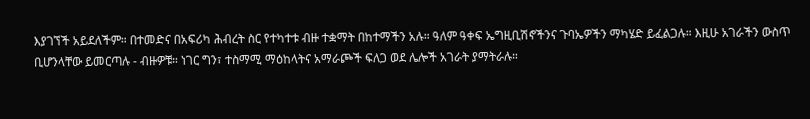እያገኘች አይደለችም። በተመድና በአፍሪካ ሕብረት ስር የተካተቱ ብዙ ተቋማት በከተማችን አሉ። ዓለም ዓቀፍ ኤግዚቢሽኖችንና ጉባኤዎችን ማካሄድ ይፈልጋሉ። እዚሁ አገራችን ውስጥ ቢሆንላቸው ይመርጣሉ - ብዙዎቹ። ነገር ግን፣ ተስማሚ ማዕከላትና አማራጮች ፍለጋ ወደ ሌሎች አገራት ያማትራሉ።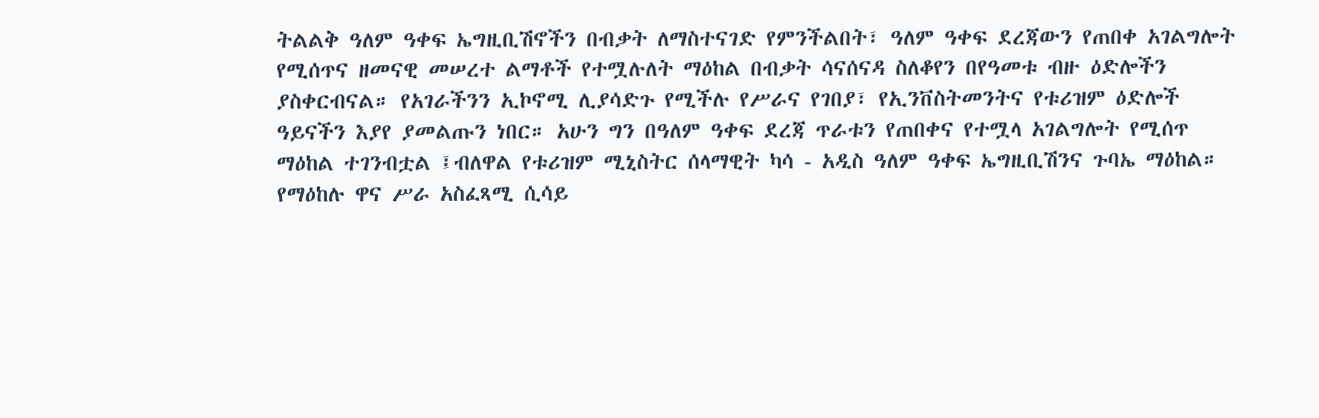ትልልቅ ዓለም ዓቀፍ ኤግዚቢሽኖችን በብቃት ለማስተናገድ የምንችልበት፣ ዓለም ዓቀፍ ደረጃውን የጠበቀ አገልግሎት የሚሰጥና ዘመናዊ መሠረተ ልማቶች የተሟሉለት ማዕከል በብቃት ሳናሰናዳ ስለቆየን በየዓመቱ ብዙ ዕድሎችን ያስቀርብናል። የአገራችንን ኢኮኖሚ ሊያሳድጉ የሚችሉ የሥራና የገበያ፣ የኢንቨስትመንትና የቱሪዝም ዕድሎች ዓይናችን እያየ ያመልጡን ነበር። አሁን ግን በዓለም ዓቀፍ ደረጃ ጥራቱን የጠበቀና የተሟላ አገልግሎት የሚሰጥ ማዕከል ተገንብቷል ፤ብለዋል የቱሪዝም ሚኒስትር ሰላማዊት ካሳ - አዲስ ዓለም ዓቀፍ ኤግዚቢሽንና ጉባኤ ማዕከል።
የማዕከሉ ዋና ሥራ አስፈጻሚ ሲሳይ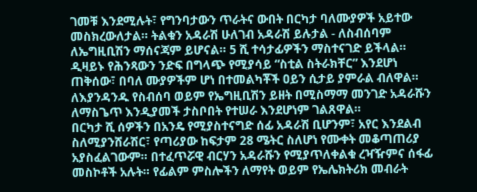ገመቹ እንደሚሉት፣ የግንባታውን ጥራትና ውበት በርካታ ባለሙያዎች አይተው መስክረውለታል። ትልቁን አዳራሽ ሁለገብ አዳራሽ ይሉታል - ለስብሰባም ለኤግዚቢሽን ማሰናጃም ይሆናል። 5 ሺ ተሳታፊዎችን ማስተናገድ ይችላል። ዲዛይኑ የሕንጻውን ንድፍ በግላጭ የሚያሳይ “ስቲል ስትራክቸር” እንደሆነ ጠቅሰው፣ በባለ ሙያዎችም ሆነ በተመልካቾች ዐይን ሲታይ ያምራል ብለዋል። ለእያንዳንዱ የስብሰባ ወይም የኤግዚቢሽን ይዘት በሚስማማ መንገድ አዳራሹን ለማስጌጥ እንዲያመች ታስቦበት የተሠራ እንደሆነም ገልጸዋል።
በርካታ ሺ ሰዎችን በአንዴ የሚያስተናግድ ሰፊ አዳራሽ ቢሆንም፣ አየር እንደልብ ስለሚያንሸራሽር፣ የጣሪያው ከፍታም 28 ሜትር ስለሆነ የሙቀት መቆጣጠሪያ አያስፈልገውም። በተፈጥሯዊ ብርሃን አዳራሹን የሚያጥለቀልቁ ረዣዥምና ሰፋፊ መስኮቶች አሉት። የፊልም ምስሎችን ለማየት ወይም የኤሌክትሪክ መብራት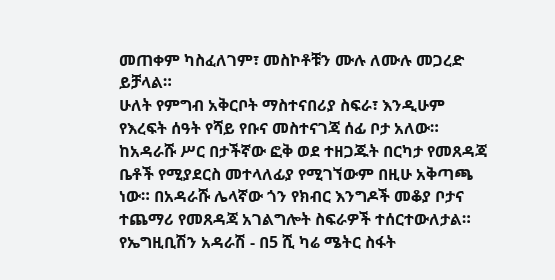መጠቀም ካስፈለገም፣ መስኮቶቹን ሙሉ ለሙሉ መጋረድ ይቻላል።
ሁለት የምግብ አቅርቦት ማስተናበሪያ ስፍራ፣ እንዲሁም የእረፍት ሰዓት የሻይ የቡና መስተናገጃ ሰፊ ቦታ አለው። ከአዳራሹ ሥር በታችኛው ፎቅ ወደ ተዘጋጁት በርካታ የመጸዳጃ ቤቶች የሚያደርስ መተላለፊያ የሚገኘውም በዚሁ አቅጣጫ ነው። በአዳራሹ ሌላኛው ጎን የክብር እንግዶች መቆያ ቦታና ተጨማሪ የመጸዳጃ አገልግሎት ስፍራዎች ተሰርተውለታል።
የኤግዚቢሽን አዳራሽ - በ5 ሺ ካሬ ሜትር ስፋት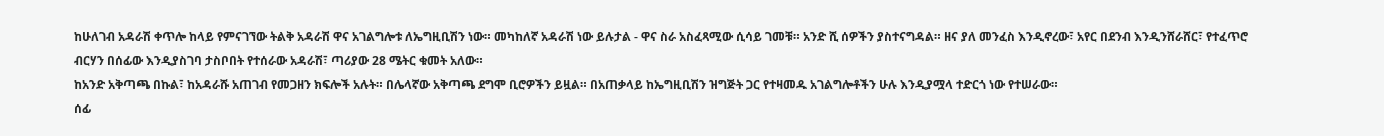ከሁለገብ አዳራሽ ቀጥሎ ከላይ የምናገኘው ትልቅ አዳራሽ ዋና አገልግሎቱ ለኤግዚቢሽን ነው። መካከለኛ አዳራሽ ነው ይሉታል - ዋና ስራ አስፈጻሚው ሲሳይ ገመቹ። አንድ ሺ ሰዎችን ያስተናግዳል። ዘና ያለ መንፈስ እንዲኖረው፣ አየር በደንብ እንዲንሸራሸር፣ የተፈጥሮ ብርሃን በሰፊው እንዲያስገባ ታስቦበት የተሰራው አዳራሽ፣ ጣሪያው 28 ሜትር ቁመት አለው።
ከአንድ አቅጣጫ በኩል፣ ከአዳራሹ አጠገብ የመጋዘን ክፍሎች አሉት። በሌላኛው አቅጣጫ ደግሞ ቢሮዎችን ይዟል። በአጠቃላይ ከኤግዚቢሽን ዝግጅት ጋር የተዛመዱ አገልግሎቶችን ሁሉ እንዲያሟላ ተድርጎ ነው የተሠራው።
ሰፊ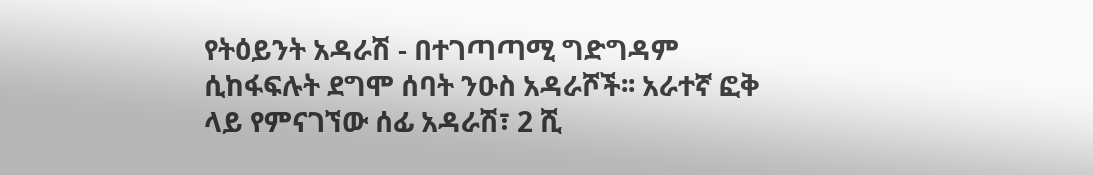የትዕይንት አዳራሽ - በተገጣጣሚ ግድግዳም ሲከፋፍሉት ደግሞ ሰባት ንዑስ አዳራሾች፡፡ አራተኛ ፎቅ ላይ የምናገኘው ሰፊ አዳራሽ፣ 2 ሺ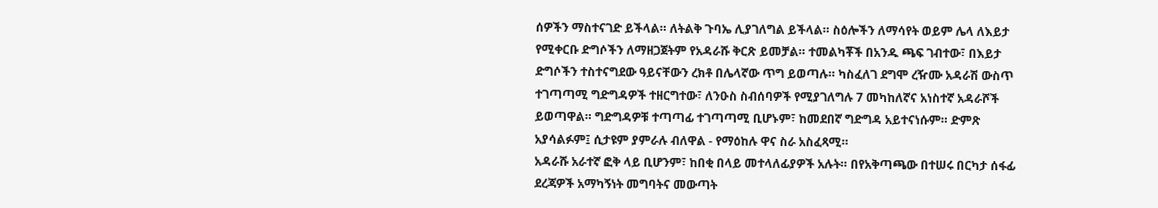ሰዎችን ማስተናገድ ይችላል። ለትልቅ ጉባኤ ሊያገለግል ይችላል። ስዕሎችን ለማሳየት ወይም ሌላ ለእይታ የሚቀርቡ ድግሶችን ለማዘጋጀትም የአዳራሹ ቅርጽ ይመቻል። ተመልካቾች በአንዱ ጫፍ ገብተው፣ በእይታ ድግሶችን ተስተናግደው ዓይናቸውን ረክቶ በሌላኛው ጥግ ይወጣሉ። ካስፈለገ ደግሞ ረዥሙ አዳራሽ ውስጥ ተገጣጣሚ ግድግዳዎች ተዘርግተው፣ ለንዑስ ስብሰባዎች የሚያገለግሉ 7 መካከለኛና አነስተኛ አዳራሾች ይወጣዋል። ግድግዳዎቹ ተጣጣፊ ተገጣጣሚ ቢሆኑም፣ ከመደበኛ ግድግዳ አይተናነሱም። ድምጽ አያሳልፉም፤ ሲታዩም ያምራሉ ብለዋል - የማዕከሉ ዋና ስራ አስፈጻሚ።
አዳራሹ አራተኛ ፎቅ ላይ ቢሆንም፣ ከበቂ በላይ መተላለፊያዎች አሉት። በየአቅጣጫው በተሠሩ በርካታ ሰፋፊ ደረጃዎች አማካኝነት መግባትና መውጣት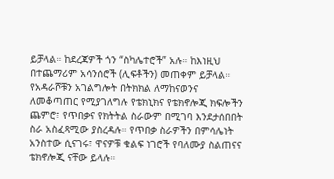ይቻላል። ከደረጃዎች ጎን “ስካሌተሮች” አሉ። ከእነዚህ በተጨማሪም አሳንሰሮች (ሊፍቶችን) መጠቀም ይቻላል።
የአዳራሾቹን አገልግሎት በትክክል ለማከናወንና ለመቆጣጠር የሚያገለግሉ የቴክኒክና የቴክኖሎጂ ክፍሎችን ጨምሮ፣ የጥበቃና የክትትል ስራውም በሚገባ እንደታሰበበት ስራ አስፈጻሚው ያስረዳሉ። የጥበቃ ስራዎችን በምሳሌነት አንስተው ሲናገሩ፣ ዋናዎቹ ቁልፍ ነገሮች የባለሙያ ስልጠናና ቴክኖሎጂ ናቸው ይላሉ።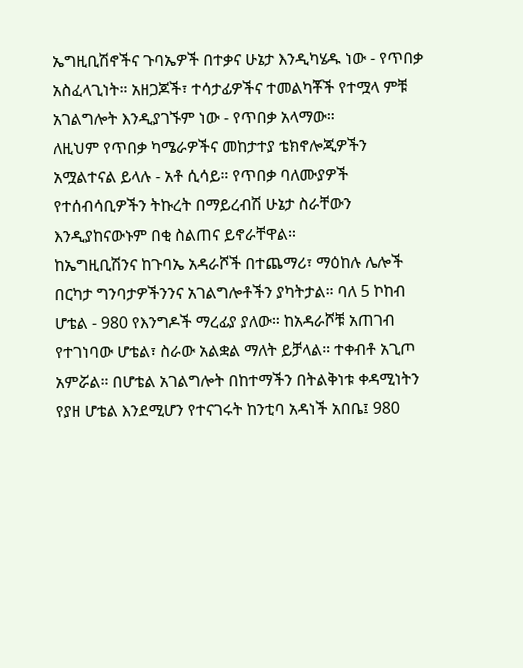ኤግዚቢሽኖችና ጉባኤዎች በተቃና ሁኔታ እንዲካሄዱ ነው - የጥበቃ አስፈላጊነት። አዘጋጆች፣ ተሳታፊዎችና ተመልካቾች የተሟላ ምቹ አገልግሎት እንዲያገኙም ነው - የጥበቃ አላማው።
ለዚህም የጥበቃ ካሜራዎችና መከታተያ ቴክኖሎጂዎችን አሟልተናል ይላሉ - አቶ ሲሳይ። የጥበቃ ባለሙያዎች የተሰብሳቢዎችን ትኩረት በማይረብሽ ሁኔታ ስራቸውን እንዲያከናውኑም በቂ ስልጠና ይኖራቸዋል።
ከኤግዚቢሽንና ከጉባኤ አዳራሾች በተጨማሪ፣ ማዕከሉ ሌሎች በርካታ ግንባታዎችንንና አገልግሎቶችን ያካትታል። ባለ 5 ኮከብ ሆቴል - 980 የእንግዶች ማረፊያ ያለው። ከአዳራሾቹ አጠገብ የተገነባው ሆቴል፣ ስራው አልቋል ማለት ይቻላል። ተቀብቶ አጊጦ አምሯል። በሆቴል አገልግሎት በከተማችን በትልቅነቱ ቀዳሚነትን የያዘ ሆቴል እንደሚሆን የተናገሩት ከንቲባ አዳነች አበቤ፤ 980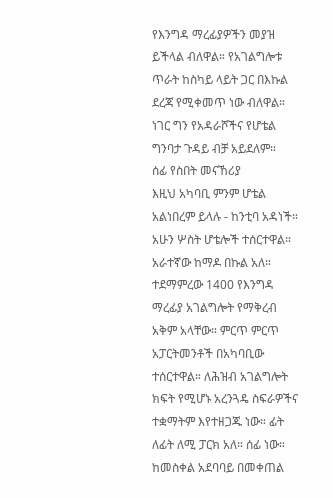የእንግዳ ማረፊያዎችን መያዝ ይችላል ብለዋል። የአገልግሎቱ ጥራት ከስካይ ላይት ጋር በእኩል ደረጃ የሚቀመጥ ነው ብለዋል። ነገር ግን የአዳራሾችና የሆቴል ግንባታ ጉዳይ ብቻ አይደለም።
ሰፊ የስበት መናኸሪያ
እዚህ አካባቢ ምንም ሆቴል አልነበረም ይላሉ - ከንቲባ አዳነች። አሁን ሦስት ሆቴሎች ተሰርተዋል። አራተኛው ከማዶ በኩል አለ። ተደማምረው 1400 የእንግዳ ማረፊያ አገልግሎት የማቅረብ አቅም አላቸው። ምርጥ ምርጥ አፓርትመንቶች በአካባቢው ተሰርተዋል። ለሕዝብ አገልግሎት ክፍት የሚሆኑ አረንጓዴ ስፍራዎችና ተቋማትም እየተዘጋጁ ነው። ፊት ለፊት ለሚ ፓርክ አለ። ሰፊ ነው። ከመስቀል አደባባይ በመቀጠል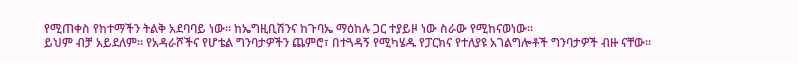የሚጠቀስ የከተማችን ትልቅ አደባባይ ነው። ከኤግዚቢሽንና ከጉባኤ ማዕከሉ ጋር ተያይዞ ነው ስራው የሚከናወነው።
ይህም ብቻ አይደለም። የአዳራሾችና የሆቴል ግንባታዎችን ጨምሮ፣ በተጓዳኝ የሚካሄዱ የፓርክና የተለያዩ አገልግሎቶች ግንባታዎች ብዙ ናቸው።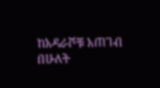ከአዳራሾቹ አጠገብ በሁለት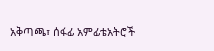አቅጣጫ፣ ሰፋፊ አምፊቴአትሮች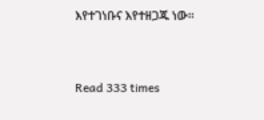እየተገነቡና እየተዘጋጁ ነው።



Read 333 times